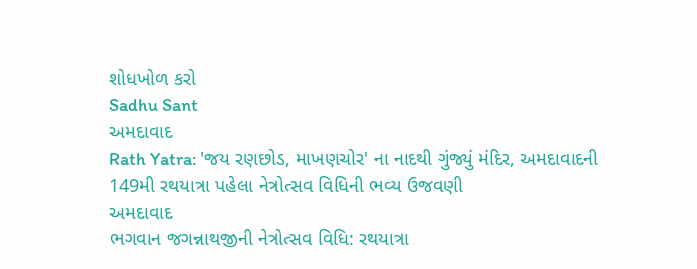શોધખોળ કરો
Sadhu Sant
અમદાવાદ
Rath Yatra: 'જય રણછોડ, માખણચોર' ના નાદથી ગુંજ્યું મંદિર, અમદાવાદની 149મી રથયાત્રા પહેલા નેત્રોત્સવ વિધિની ભવ્ય ઉજવણી
અમદાવાદ
ભગવાન જગન્નાથજીની નેત્રોત્સવ વિધિ: રથયાત્રા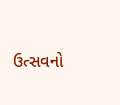ઉત્સવનો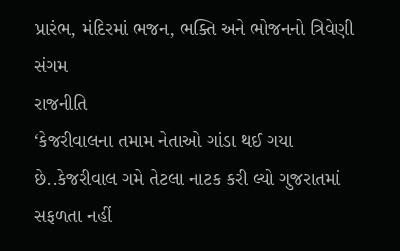પ્રારંભ, મંદિરમાં ભજન, ભક્તિ અને ભોજનનો ત્રિવેણી સંગમ
રાજનીતિ
‘કેજરીવાલના તમામ નેતાઓ ગાંડા થઈ ગયા છે..કેજરીવાલ ગમે તેટલા નાટક કરી લ્યો ગુજરાતમાં સફળતા નહીં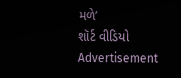મળે’
શૉર્ટ વીડિયો
Advertisement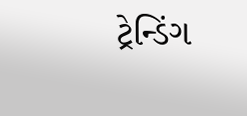ટ્રેન્ડિંગ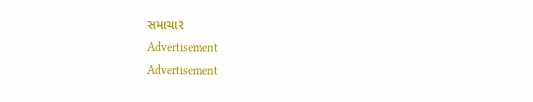સમાચાર
Advertisement
Advertisement